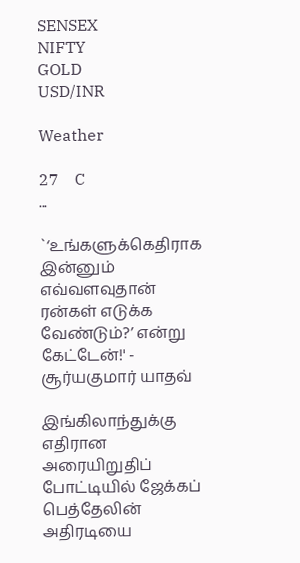SENSEX
NIFTY
GOLD
USD/INR

Weather

27    C
...

`‘உங்களுக்கெதிராக இன்னும் எவ்வளவுதான் ரன்கள் எடுக்க வேண்டும்?’ என்று கேட்டேன்!' - சூர்யகுமார் யாதவ்

இங்கிலாந்துக்கு எதிரான அரையிறுதிப் போட்டியில் ஜேக்கப் பெத்தேலின் அதிரடியை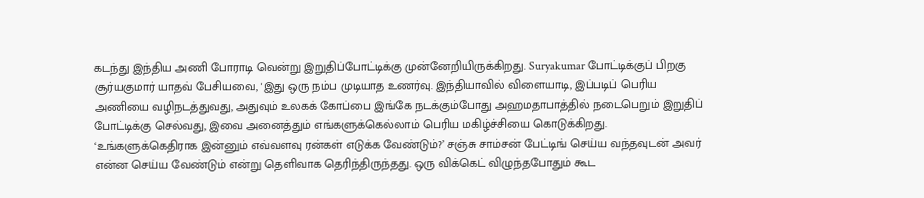கடந்து இந்திய அணி போராடி வென்று இறுதிப்போட்டிக்கு முன்னேறியிருக்கிறது. Suryakumar போட்டிக்குப் பிறகு சூர்யகுமார் யாதவ் பேசியவை, 'இது ஒரு நம்ப முடியாத உணர்வு. இந்தியாவில் விளையாடி, இப்படிப் பெரிய அணியை வழிநடத்துவது, அதுவும் உலகக் கோப்பை இங்கே நடக்கும்போது அஹமதாபாத்தில் நடைபெறும் இறுதிப் போட்டிக்கு செல்வது, இவை அனைத்தும் எங்களுக்கெல்லாம் பெரிய மகிழ்ச்சியை கொடுக்கிறது. ‘உங்களுக்கெதிராக இன்னும் எவ்வளவு ரன்கள் எடுக்க வேண்டும்?’ சஞ்சு சாம்சன் பேட்டிங் செய்ய வந்தவுடன் அவர் என்ன செய்ய வேண்டும் என்று தெளிவாக தெரிந்திருந்தது. ஒரு விக்கெட் விழுந்தபோதும் கூட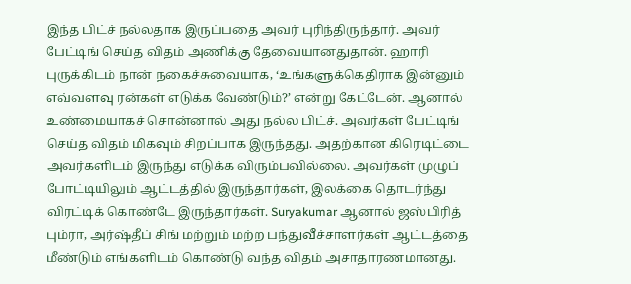இந்த பிட்ச் நல்லதாக இருப்பதை அவர் புரிந்திருந்தார். அவர் பேட்டிங் செய்த விதம் அணிக்கு தேவையானதுதான். ஹாரி புருக்கிடம் நான் நகைச்சுவையாக, ‘உங்களுக்கெதிராக இன்னும் எவ்வளவு ரன்கள் எடுக்க வேண்டும்?’ என்று கேட்டேன். ஆனால் உண்மையாகச் சொன்னால் அது நல்ல பிட்ச். அவர்கள் பேட்டிங் செய்த விதம் மிகவும் சிறப்பாக இருந்தது. அதற்கான கிரெடிட்டை அவர்களிடம் இருந்து எடுக்க விரும்பவில்லை. அவர்கள் முழுப் போட்டியிலும் ஆட்டத்தில் இருந்தார்கள், இலக்கை தொடர்ந்து விரட்டிக் கொண்டே இருந்தார்கள். Suryakumar ஆனால் ஜஸ்பிரித் பும்ரா, அர்ஷ்தீப் சிங் மற்றும் மற்ற பந்துவீச்சாளர்கள் ஆட்டத்தை மீண்டும் எங்களிடம் கொண்டு வந்த விதம் அசாதாரணமானது.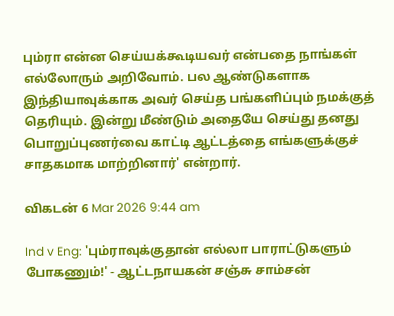பும்ரா என்ன செய்யக்கூடியவர் என்பதை நாங்கள் எல்லோரும் அறிவோம். பல ஆண்டுகளாக இந்தியாவுக்காக அவர் செய்த பங்களிப்பும் நமக்குத் தெரியும். இன்று மீண்டும் அதையே செய்து தனது பொறுப்புணர்வை காட்டி ஆட்டத்தை எங்களுக்குச் சாதகமாக மாற்றினார்' என்றார்.

விகடன் 6 Mar 2026 9:44 am

Ind v Eng: 'பும்ராவுக்குதான் எல்லா பாராட்டுகளும் போகணும்!' - ஆட்டநாயகன் சஞ்சு சாம்சன்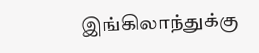இங்கிலாந்துக்கு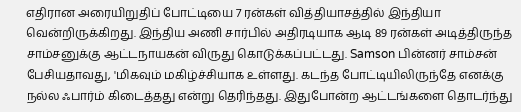எதிரான அரையிறுதிப் போட்டியை 7 ரன்கள் வித்தியாசத்தில் இந்தியா வென்றிருக்கிறது. இந்திய அணி சார்பில் அதிரடியாக ஆடி 89 ரன்கள் அடித்திருந்த சாம்சனுக்கு ஆட்டநாயகன் விருது கொடுக்கப்பட்டது. Samson பின்னர் சாம்சன் பேசியதாவது, 'மிகவும் மகிழ்ச்சியாக உள்ளது. கடந்த போட்டியிலிருந்தே எனக்கு நல்ல ஃபார்ம் கிடைத்தது என்று தெரிந்தது. இதுபோன்ற ஆட்டங்களை தொடர்ந்து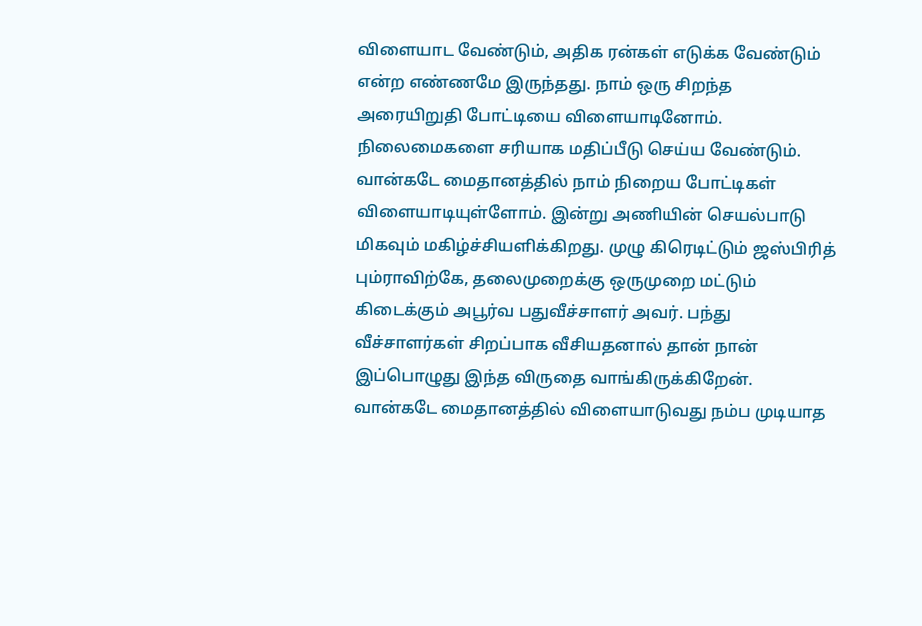விளையாட வேண்டும், அதிக ரன்கள் எடுக்க வேண்டும் என்ற எண்ணமே இருந்தது. நாம் ஒரு சிறந்த அரையிறுதி போட்டியை விளையாடினோம். நிலைமைகளை சரியாக மதிப்பீடு செய்ய வேண்டும். வான்கடே மைதானத்தில் நாம் நிறைய போட்டிகள் விளையாடியுள்ளோம். இன்று அணியின் செயல்பாடு மிகவும் மகிழ்ச்சியளிக்கிறது. முழு கிரெடிட்டும் ஜஸ்பிரித் பும்ராவிற்கே, தலைமுறைக்கு ஒருமுறை மட்டும் கிடைக்கும் அபூர்வ பதுவீச்சாளர் அவர். பந்து வீச்சாளர்கள் சிறப்பாக வீசியதனால் தான் நான் இப்பொழுது இந்த விருதை வாங்கிருக்கிறேன். வான்கடே மைதானத்தில் விளையாடுவது நம்ப முடியாத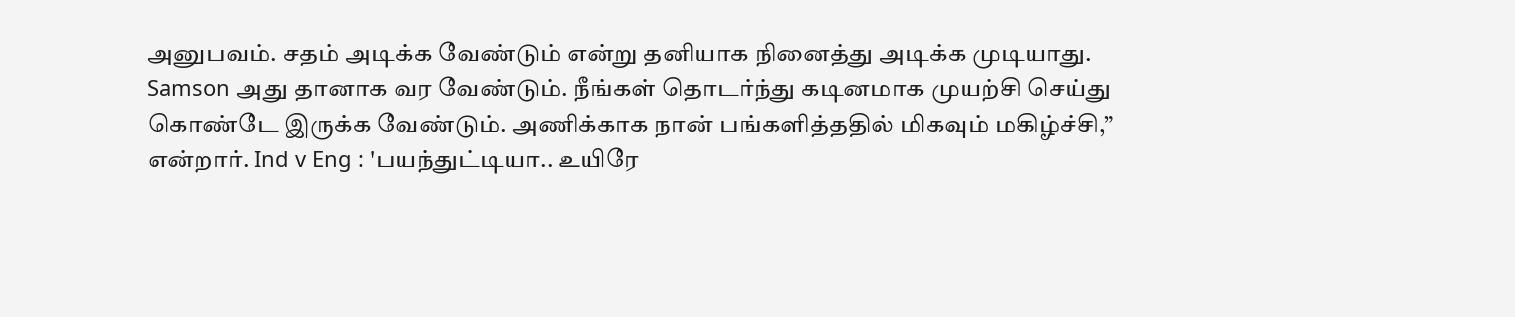அனுபவம். சதம் அடிக்க வேண்டும் என்று தனியாக நினைத்து அடிக்க முடியாது. Samson அது தானாக வர வேண்டும். நீங்கள் தொடர்ந்து கடினமாக முயற்சி செய்து கொண்டே இருக்க வேண்டும். அணிக்காக நான் பங்களித்ததில் மிகவும் மகிழ்ச்சி,” என்றார். Ind v Eng : 'பயந்துட்டியா.. உயிரே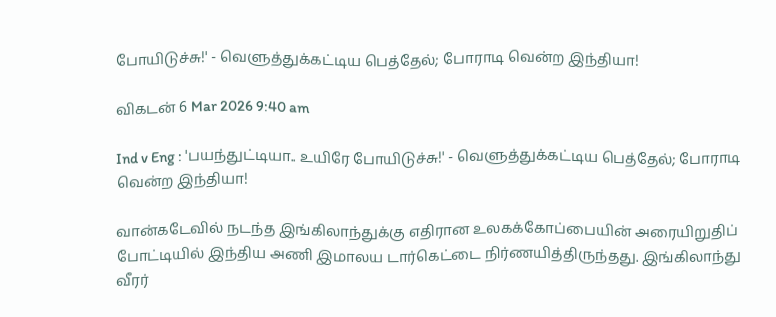போயிடுச்சு!' - வெளுத்துக்கட்டிய பெத்தேல்; போராடி வென்ற இந்தியா!

விகடன் 6 Mar 2026 9:40 am

Ind v Eng : 'பயந்துட்டியா.. உயிரே போயிடுச்சு!' - வெளுத்துக்கட்டிய பெத்தேல்; போராடி வென்ற இந்தியா!

வான்கடேவில் நடந்த இங்கிலாந்துக்கு எதிரான உலகக்கோப்பையின் அரையிறுதிப் போட்டியில் இந்திய அணி இமாலய டார்கெட்டை நிர்ணயித்திருந்தது. இங்கிலாந்து வீரர்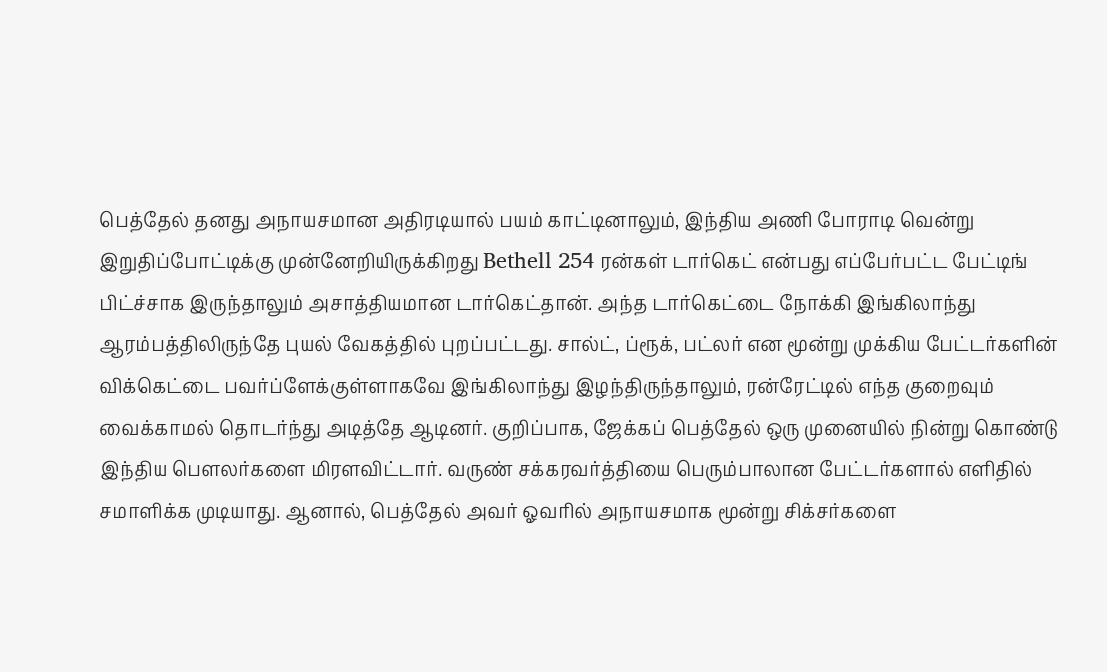பெத்தேல் தனது அநாயசமான அதிரடியால் பயம் காட்டினாலும், இந்திய அணி போராடி வென்று இறுதிப்போட்டிக்கு முன்னேறியிருக்கிறது Bethell 254 ரன்கள் டார்கெட் என்பது எப்பேர்பட்ட பேட்டிங் பிட்ச்சாக இருந்தாலும் அசாத்தியமான டார்கெட்தான். அந்த டார்கெட்டை நோக்கி இங்கிலாந்து ஆரம்பத்திலிருந்தே புயல் வேகத்தில் புறப்பட்டது. சால்ட், ப்ரூக், பட்லர் என மூன்று முக்கிய பேட்டர்களின் விக்கெட்டை பவர்ப்ளேக்குள்ளாகவே இங்கிலாந்து இழந்திருந்தாலும், ரன்ரேட்டில் எந்த குறைவும் வைக்காமல் தொடர்ந்து அடித்தே ஆடினர். குறிப்பாக, ஜேக்கப் பெத்தேல் ஒரு முனையில் நின்று கொண்டு இந்திய பௌலர்களை மிரளவிட்டார். வருண் சக்கரவர்த்தியை பெரும்பாலான பேட்டர்களால் எளிதில் சமாளிக்க முடியாது. ஆனால், பெத்தேல் அவர் ஓவரில் அநாயசமாக மூன்று சிக்சர்களை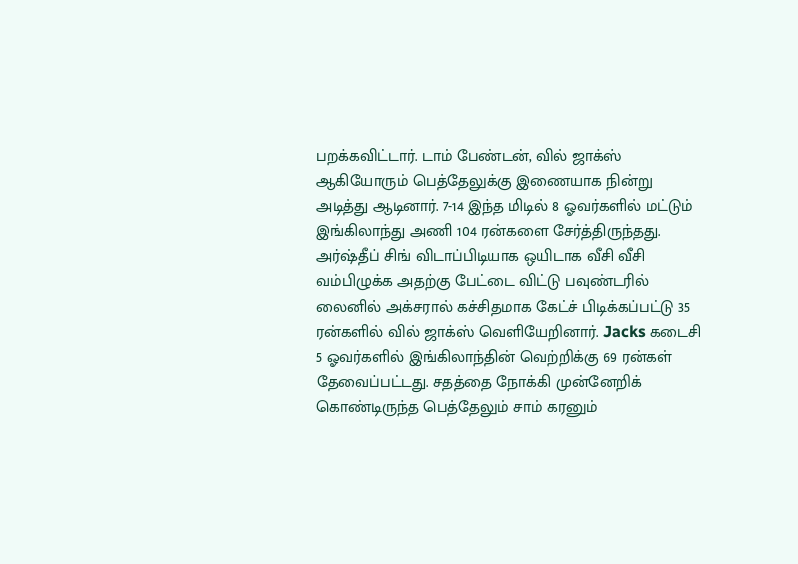பறக்கவிட்டார். டாம் பேண்டன், வில் ஜாக்ஸ் ஆகியோரும் பெத்தேலுக்கு இணையாக நின்று அடித்து ஆடினார். 7-14 இந்த மிடில் 8 ஓவர்களில் மட்டும் இங்கிலாந்து அணி 104 ரன்களை சேர்த்திருந்தது. அர்ஷ்தீப் சிங் விடாப்பிடியாக ஒயிடாக வீசி வீசி வம்பிழுக்க அதற்கு பேட்டை விட்டு பவுண்டரில் லைனில் அக்சரால் கச்சிதமாக கேட்ச் பிடிக்கப்பட்டு 35 ரன்களில் வில் ஜாக்ஸ் வெளியேறினார். Jacks கடைசி 5 ஓவர்களில் இங்கிலாந்தின் வெற்றிக்கு 69 ரன்கள் தேவைப்பட்டது. சதத்தை நோக்கி முன்னேறிக் கொண்டிருந்த பெத்தேலும் சாம் கரனும்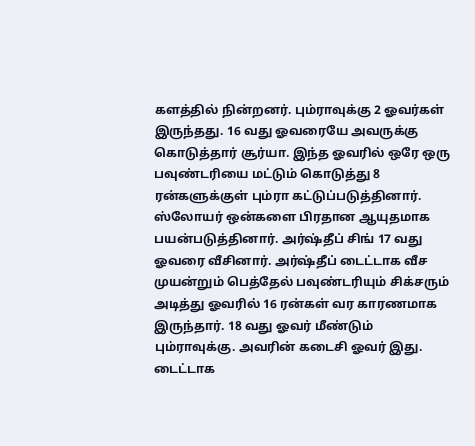களத்தில் நின்றனர். பும்ராவுக்கு 2 ஓவர்கள் இருந்தது. 16 வது ஓவரையே அவருக்கு கொடுத்தார் சூர்யா. இந்த ஓவரில் ஒரே ஒரு பவுண்டரியை மட்டும் கொடுத்து 8 ரன்களுக்குள் பும்ரா கட்டுப்படுத்தினார். ஸ்லோயர் ஒன்களை பிரதான ஆயுதமாக பயன்படுத்தினார். அர்ஷ்தீப் சிங் 17 வது ஓவரை வீசினார். அர்ஷ்தீப் டைட்டாக வீச முயன்றும் பெத்தேல் பவுண்டரியும் சிக்சரும் அடித்து ஓவரில் 16 ரன்கள் வர காரணமாக இருந்தார். 18 வது ஓவர் மீண்டும் பும்ராவுக்கு. அவரின் கடைசி ஓவர் இது. டைட்டாக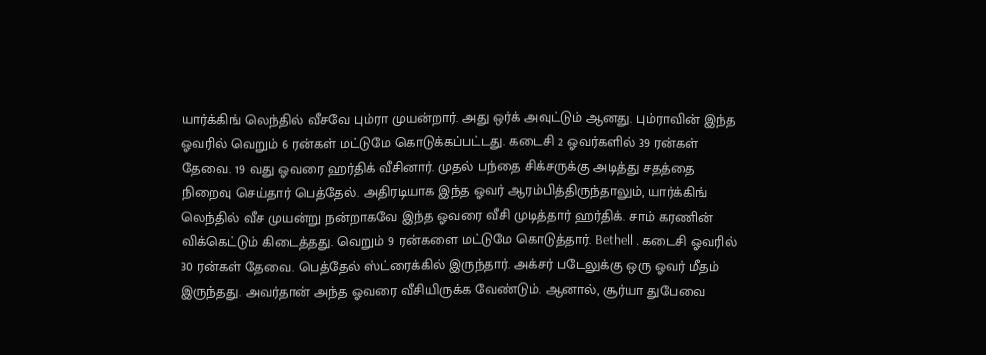யார்க்கிங் லெந்தில் வீசவே பும்ரா முயன்றார். அது ஒர்க் அவுட்டும் ஆனது. பும்ராவின் இந்த ஓவரில் வெறும் 6 ரன்கள் மட்டுமே கொடுக்கப்பட்டது. கடைசி 2 ஓவர்களில் 39 ரன்கள் தேவை. 19 வது ஓவரை ஹர்திக் வீசினார். முதல் பந்தை சிக்சருக்கு அடித்து சதத்தை நிறைவு செய்தார் பெத்தேல். அதிரடியாக இந்த ஓவர் ஆரம்பித்திருந்தாலும், யார்க்கிங் லெந்தில் வீச முயன்று நன்றாகவே இந்த ஓவரை வீசி முடித்தார் ஹர்திக். சாம் கரணின் விக்கெட்டும் கிடைத்தது. வெறும் 9 ரன்களை மட்டுமே கொடுத்தார். Bethell . கடைசி ஓவரில் 30 ரன்கள் தேவை. பெத்தேல் ஸ்ட்ரைக்கில் இருந்தார். அக்சர் படேலுக்கு ஒரு ஓவர் மீதம் இருந்தது. அவர்தான் அந்த ஓவரை வீசியிருக்க வேண்டும். ஆனால், சூர்யா துபேவை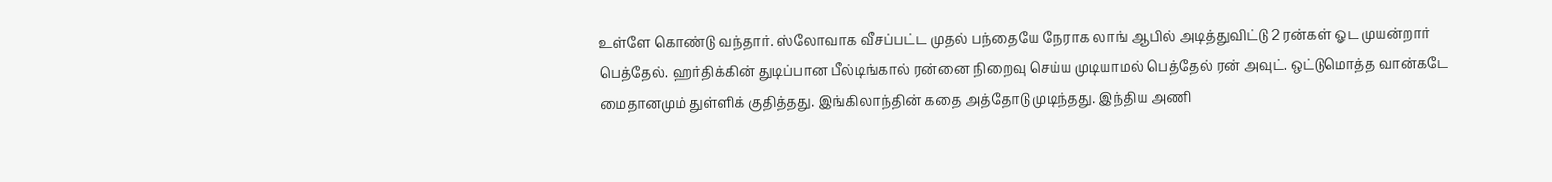உள்ளே கொண்டு வந்தார். ஸ்லோவாக வீசப்பட்ட முதல் பந்தையே நேராக லாங் ஆபில் அடித்துவிட்டு 2 ரன்கள் ஓட முயன்றார் பெத்தேல். ஹர்திக்கின் துடிப்பான பீல்டிங்கால் ரன்னை நிறைவு செய்ய முடியாமல் பெத்தேல் ரன் அவுட். ஒட்டுமொத்த வான்கடே மைதானமும் துள்ளிக் குதித்தது. இங்கிலாந்தின் கதை அத்தோடு முடிந்தது. இந்திய அணி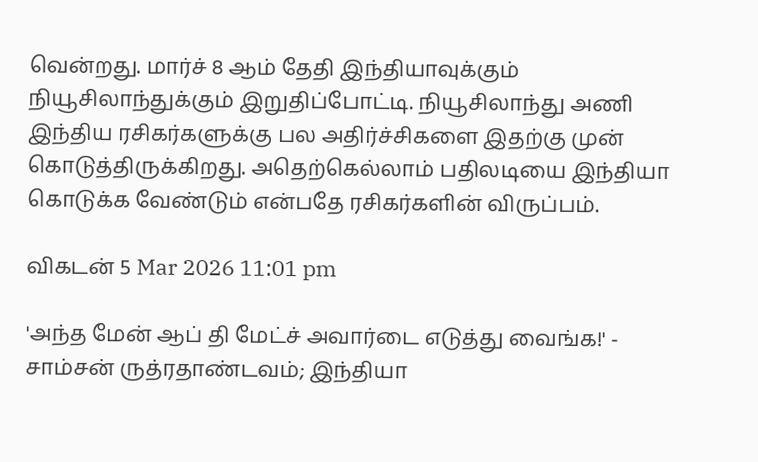வென்றது. மார்ச் 8 ஆம் தேதி இந்தியாவுக்கும் நியூசிலாந்துக்கும் இறுதிப்போட்டி. நியூசிலாந்து அணி இந்திய ரசிகர்களுக்கு பல அதிர்ச்சிகளை இதற்கு முன் கொடுத்திருக்கிறது. அதெற்கெல்லாம் பதிலடியை இந்தியா கொடுக்க வேண்டும் என்பதே ரசிகர்களின் விருப்பம்.

விகடன் 5 Mar 2026 11:01 pm

'அந்த மேன் ஆப் தி மேட்ச் அவார்டை எடுத்து வைங்க!' - சாம்சன் ருத்ரதாண்டவம்; இந்தியா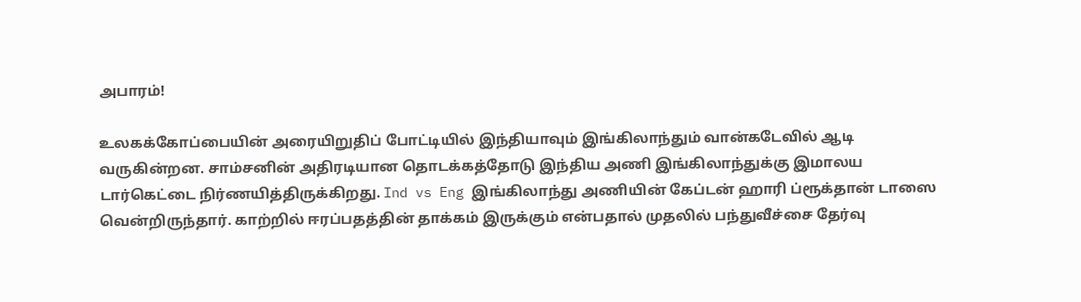அபாரம்!

உலகக்கோப்பையின் அரையிறுதிப் போட்டியில் இந்தியாவும் இங்கிலாந்தும் வான்கடேவில் ஆடி வருகின்றன. சாம்சனின் அதிரடியான தொடக்கத்தோடு இந்திய அணி இங்கிலாந்துக்கு இமாலய டார்கெட்டை நிர்ணயித்திருக்கிறது. Ind vs Eng இங்கிலாந்து அணியின் கேப்டன் ஹாரி ப்ரூக்தான் டாஸை வென்றிருந்தார். காற்றில் ஈரப்பதத்தின் தாக்கம் இருக்கும் என்பதால் முதலில் பந்துவீச்சை தேர்வு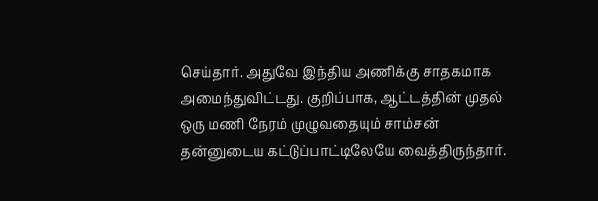செய்தார். அதுவே இந்திய அணிக்கு சாதகமாக அமைந்துவிட்டது. குறிப்பாக, ஆட்டத்தின் முதல் ஒரு மணி நேரம் முழுவதையும் சாம்சன் தன்னுடைய கட்டுப்பாட்டிலேயே வைத்திருந்தார்.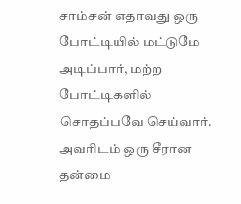சாம்சன் எதாவது ஒரு போட்டியில் மட்டுமே அடிப்பார், மற்ற போட்டிகளில் சொதப்பவே செய்வார். அவரிடம் ஒரு சீரான தன்மை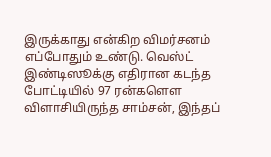இருக்காது என்கிற விமர்சனம் எப்போதும் உண்டு. வெஸ்ட் இண்டிஸூக்கு எதிரான கடந்த போட்டியில் 97 ரன்களௌ விளாசியிருந்த சாம்சன், இந்தப்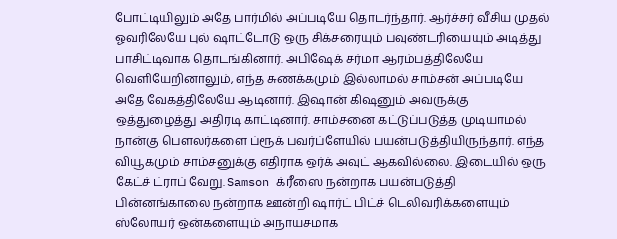போட்டியிலும் அதே பார்மில் அப்படியே தொடர்ந்தார். ஆர்ச்சர் வீசிய முதல் ஓவரிலேயே புல் ஷாட்டோடு ஒரு சிக்சரையும் பவுண்டரியையும் அடித்து பாசிட்டிவாக தொடங்கினார். அபிஷேக் சர்மா ஆரம்பத்திலேயே வெளியேறினாலும், எந்த சுணக்கமும் இல்லாமல் சாம்சன் அப்படியே அதே வேகத்திலேயே ஆடினார். இஷான் கிஷனும் அவருக்கு ஒத்துழைத்து அதிரடி காட்டினார். சாம்சனை கட்டுப்படுத்த முடியாமல் நான்கு பௌலர்களை ப்ரூக் பவர்ப்ளேயில் பயன்படுத்தியிருந்தார். எந்த வியூகமும் சாம்சனுக்கு எதிராக ஒர்க் அவுட் ஆகவில்லை. இடையில் ஒரு கேட்ச் ட்ராப் வேறு. Samson க்ரீஸை நன்றாக பயன்படுத்தி பின்னங்காலை நன்றாக ஊன்றி ஷார்ட் பிட்ச் டெலிவரிக்களையும் ஸ்லோயர் ஒன்களையும் அநாயசமாக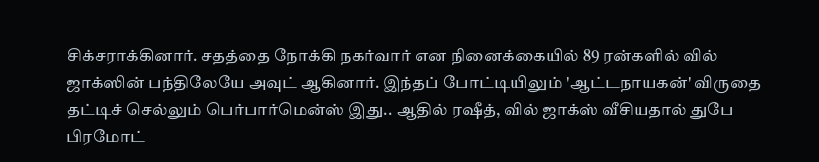சிக்சராக்கினார். சதத்தை நோக்கி நகர்வார் என நினைக்கையில் 89 ரன்களில் வில் ஜாக்ஸின் பந்திலேயே அவுட் ஆகினார். இந்தப் போட்டியிலும் 'ஆட்டநாயகன்' விருதை தட்டிச் செல்லும் பெர்பார்மென்ஸ் இது.. ஆதில் ரஷீத், வில் ஜாக்ஸ் வீசியதால் துபே பிரமோட்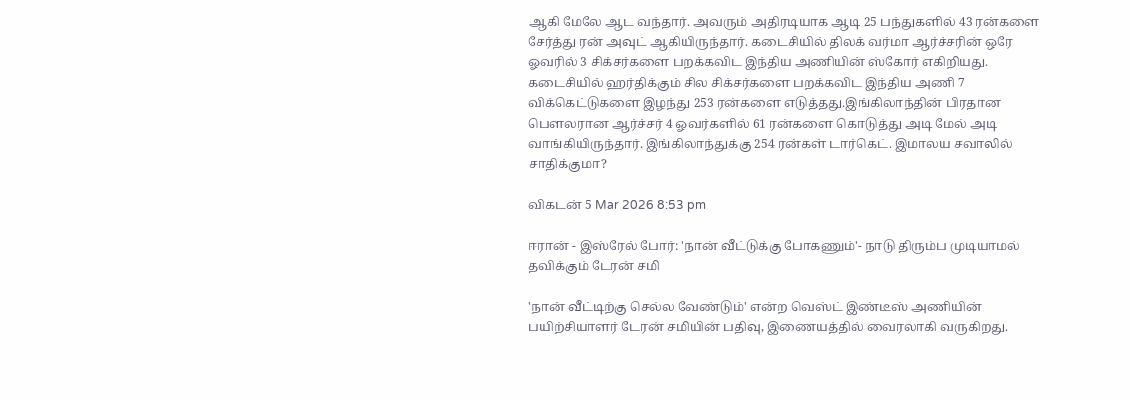ஆகி மேலே ஆட வந்தார். அவரும் அதிரடியாக ஆடி 25 பந்துகளில் 43 ரன்களை சேர்த்து ரன் அவுட் ஆகியிருந்தார். கடைசியில் திலக் வர்மா ஆர்ச்சரின் ஒரே ஓவரில் 3 சிக்சர்களை பறக்கவிட இந்திய அணியின் ஸ்கோர் எகிறியது. கடைசியில் ஹர்திக்கும் சில சிக்சர்களை பறக்கவிட இந்திய அணி 7 விக்கெட்டுகளை இழந்து 253 ரன்களை எடுத்தது.இங்கிலாந்தின் பிரதான பௌலரான ஆர்ச்சர் 4 ஓவர்களில் 61 ரன்களை கொடுத்து அடி மேல் அடி வாங்கியிருந்தார். இங்கிலாந்துக்கு 254 ரன்கள் டார்கெட். இமாலய சவாலில் சாதிக்குமா?

விகடன் 5 Mar 2026 8:53 pm

ஈரான் - இஸ்ரேல் போர்: 'நான் வீட்டுக்கு போகணும்'- நாடு திரும்ப முடியாமல் தவிக்கும் டேரன் சமி

'நான் வீட்டிற்கு செல்ல வேண்டும்' என்ற வெஸ்ட் இண்டீஸ் அணியின் பயிற்சியாளர் டேரன் சமியின் பதிவு, இணையத்தில் வைரலாகி வருகிறது.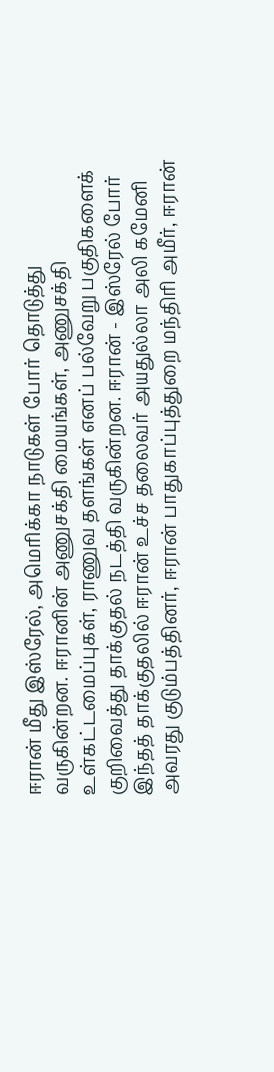ஈரான் மீது இஸ்ரேல், அமெரிக்கா நாடுகள் போர் தொடுத்து வருகின்றன. ஈரானின் அணுசக்தி மையங்கள், அணுசக்தி உள்கட்டமைப்புகள், ராணுவ தளங்கள் எனப் பல்வேறு பகுதிகளைக் குறிவைத்து தாக்குதல் நடத்தி வருகின்றன. ஈரான் - இஸ்ரேல் போர் இந்தத் தாக்குதலில் ஈரான் உச்ச தலைவர் அயதுல்லா அலி கமேனி அவரது குடும்பத்தினர், ஈரான் பாதுகாப்புத்துறை மந்திரி அமீர், ஈரான்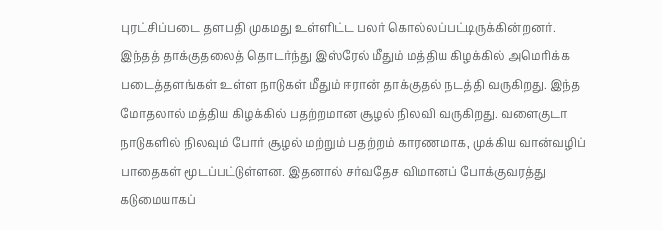புரட்சிப்படை தளபதி முகமது உள்ளிட்ட பலர் கொல்லப்பட்டிருக்கின்றனர். இந்தத் தாக்குதலைத் தொடர்ந்து இஸ்ரேல் மீதும் மத்திய கிழக்கில் அமெரிக்க படைத்தளங்கள் உள்ள நாடுகள் மீதும் ஈரான் தாக்குதல் நடத்தி வருகிறது. இந்த மோதலால் மத்திய கிழக்கில் பதற்றமான சூழல் நிலவி வருகிறது. வளைகுடா நாடுகளில் நிலவும் போர் சூழல் மற்றும் பதற்றம் காரணமாக, முக்கிய வான்வழிப் பாதைகள் மூடப்பட்டுள்ளன. இதனால் சர்வதேச விமானப் போக்குவரத்து கடுமையாகப்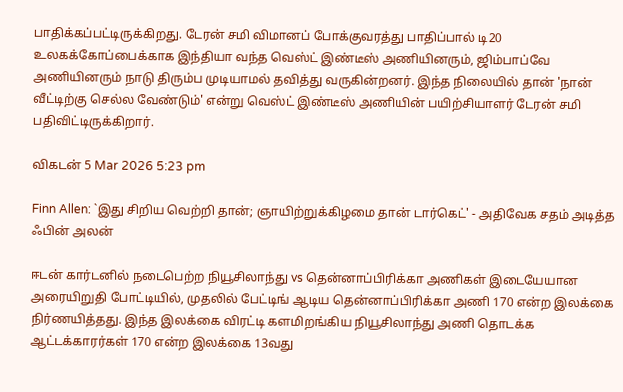பாதிக்கப்பட்டிருக்கிறது. டேரன் சமி விமானப் போக்குவரத்து பாதிப்பால் டி20 உலகக்கோப்பைக்காக இந்தியா வந்த வெஸ்ட் இண்டீஸ் அணியினரும், ஜிம்பாப்வே அணியினரும் நாடு திரும்ப முடியாமல் தவித்து வருகின்றனர். இந்த நிலையில் தான் 'நான் வீட்டிற்கு செல்ல வேண்டும்' என்று வெஸ்ட் இண்டீஸ் அணியின் பயிற்சியாளர் டேரன் சமி பதிவிட்டிருக்கிறார்.

விகடன் 5 Mar 2026 5:23 pm

Finn Allen: `இது சிறிய வெற்றி தான்; ஞாயிற்றுக்கிழமை தான் டார்கெட்' - அதிவேக சதம் அடித்த ஃபின் அலன்

ஈடன் கார்டனில் நடைபெற்ற நியூசிலாந்து vs தென்னாப்பிரிக்கா அணிகள் இடையேயான அரையிறுதி போட்டியில், முதலில் பேட்டிங் ஆடிய தென்னாப்பிரிக்கா அணி 170 என்ற இலக்கை நிர்ணயித்தது. இந்த இலக்கை விரட்டி களமிறங்கிய நியூசிலாந்து அணி தொடக்க ஆட்டக்காரர்கள் 170 என்ற இலக்கை 13வது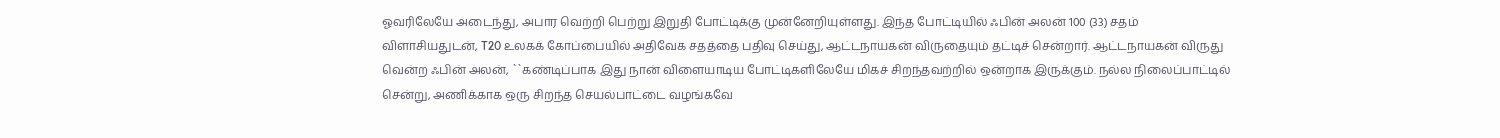ஓவரிலேயே அடைந்து, அபார வெற்றி பெற்று இறுதி போட்டிக்கு முன்னேறியுள்ளது. இந்த போட்டியில் ஃபின் அலன் 100 (33) சதம் விளாசியதுடன், T20 உலகக் கோப்பையில் அதிவேக சதத்தை பதிவு செய்து, ஆட்டநாயகன் விருதையும் தட்டிச் சென்றார். ஆட்டநாயகன் விருது வென்ற ஃபின் அலன், ``கண்டிப்பாக இது நான் விளையாடிய போட்டிகளிலேயே மிகச் சிறந்தவற்றில் ஒன்றாக இருக்கும். நல்ல நிலைப்பாட்டில் சென்று, அணிக்காக ஒரு சிறந்த செயல்பாட்டை வழங்கவே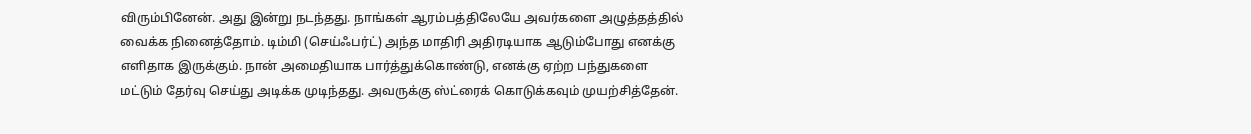விரும்பினேன். அது இன்று நடந்தது. நாங்கள் ஆரம்பத்திலேயே அவர்களை அழுத்தத்தில் வைக்க நினைத்தோம். டிம்மி (செய்ஃபர்ட்) அந்த மாதிரி அதிரடியாக ஆடும்போது எனக்கு எளிதாக இருக்கும். நான் அமைதியாக பார்த்துக்கொண்டு, எனக்கு ஏற்ற பந்துகளை மட்டும் தேர்வு செய்து அடிக்க முடிந்தது. அவருக்கு ஸ்ட்ரைக் கொடுக்கவும் முயற்சித்தேன்.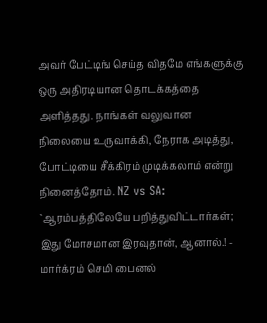அவர் பேட்டிங் செய்த விதமே எங்களுக்கு ஒரு அதிரடியான தொடக்கத்தை அளித்தது. நாங்கள் வலுவான நிலையை உருவாக்கி, நேராக அடித்து, போட்டியை சீக்கிரம் முடிக்கலாம் என்று நினைத்தோம். NZ vs SA: `ஆரம்பத்திலேயே பறித்துவிட்டார்கள்; இது மோசமான இரவுதான், ஆனால்.! - மார்க்ரம் செமி பைனல்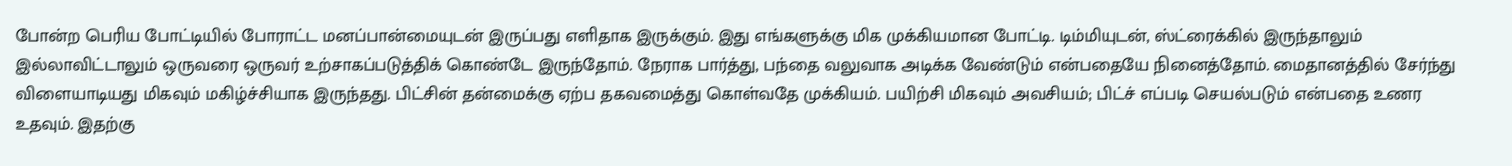போன்ற பெரிய போட்டியில் போராட்ட மனப்பான்மையுடன் இருப்பது எளிதாக இருக்கும். இது எங்களுக்கு மிக முக்கியமான போட்டி. டிம்மியுடன், ஸ்ட்ரைக்கில் இருந்தாலும் இல்லாவிட்டாலும் ஒருவரை ஒருவர் உற்சாகப்படுத்திக் கொண்டே இருந்தோம். நேராக பார்த்து, பந்தை வலுவாக அடிக்க வேண்டும் என்பதையே நினைத்தோம். மைதானத்தில் சேர்ந்து விளையாடியது மிகவும் மகிழ்ச்சியாக இருந்தது. பிட்சின் தன்மைக்கு ஏற்ப தகவமைத்து கொள்வதே முக்கியம். பயிற்சி மிகவும் அவசியம்; பிட்ச் எப்படி செயல்படும் என்பதை உணர உதவும். இதற்கு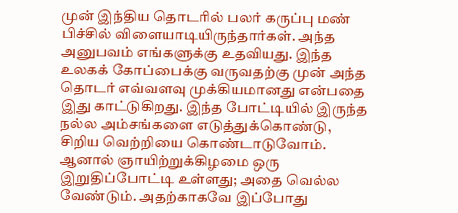முன் இந்திய தொடரில் பலர் கருப்பு மண் பிச்சில் விளையாடியிருந்தார்கள். அந்த அனுபவம் எங்களுக்கு உதவியது. இந்த உலகக் கோப்பைக்கு வருவதற்கு முன் அந்த தொடர் எவ்வளவு முக்கியமானது என்பதை இது காட்டுகிறது. இந்த போட்டியில் இருந்த நல்ல அம்சங்களை எடுத்துக்கொண்டு, சிறிய வெற்றியை கொண்டாடுவோம். ஆனால் ஞாயிற்றுக்கிழமை ஒரு இறுதிப்போட்டி உள்ளது; அதை வெல்ல வேண்டும். அதற்காகவே இப்போது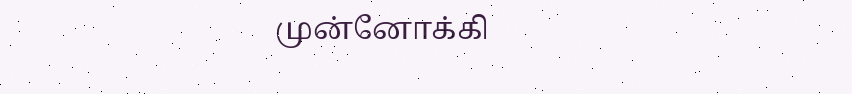முன்னோக்கி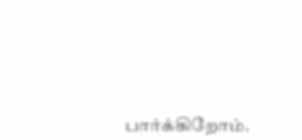பார்க்கிறோம்.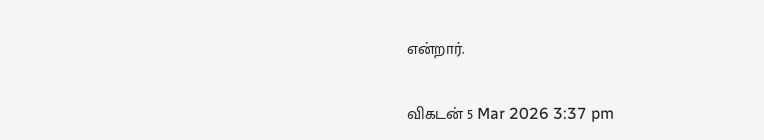என்றார்.

விகடன் 5 Mar 2026 3:37 pm